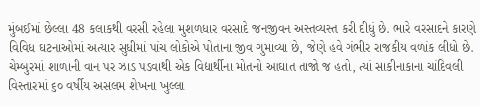મુંબઈમાં છેલ્લા 48 કલાકથી વરસી રહેલા મુશળધાર વરસાદે જનજીવન અસ્તવ્યસ્ત કરી દીધું છે. ભારે વરસાદને કારણે વિવિધ ઘટનાઓમાં અત્યાર સુધીમાં પાંચ લોકોએ પોતાના જીવ ગુમાવ્યા છે, જેણે હવે ગંભીર રાજકીય વળાંક લીધો છે. ચેમ્બુરમાં શાળાની વાન પર ઝાડ પડવાથી એક વિદ્યાર્થીના મોતનો આઘાત તાજો જ હતો, ત્યાં સાકીનાકાના ચાંદિવલી વિસ્તારમાં ૬૦ વર્ષીય અસલમ શેખના ખુલ્લા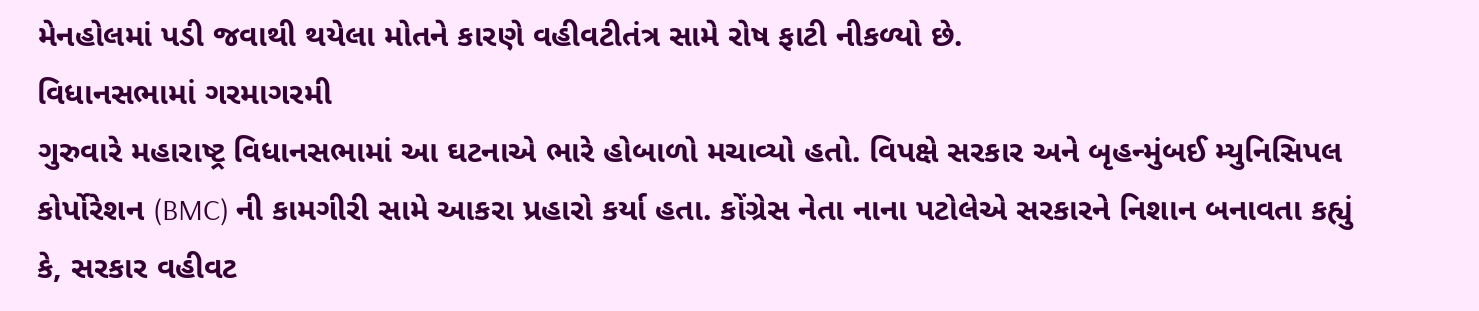મેનહોલમાં પડી જવાથી થયેલા મોતને કારણે વહીવટીતંત્ર સામે રોષ ફાટી નીકળ્યો છે.
વિધાનસભામાં ગરમાગરમી
ગુરુવારે મહારાષ્ટ્ર વિધાનસભામાં આ ઘટનાએ ભારે હોબાળો મચાવ્યો હતો. વિપક્ષે સરકાર અને બૃહન્મુંબઈ મ્યુનિસિપલ કોર્પોરેશન (BMC) ની કામગીરી સામે આકરા પ્રહારો કર્યા હતા. કોંગ્રેસ નેતા નાના પટોલેએ સરકારને નિશાન બનાવતા કહ્યું કે, સરકાર વહીવટ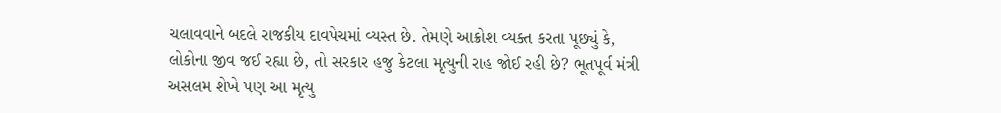ચલાવવાને બદલે રાજકીય દાવપેચમાં વ્યસ્ત છે. તેમણે આક્રોશ વ્યક્ત કરતા પૂછ્યું કે, લોકોના જીવ જઈ રહ્યા છે, તો સરકાર હજુ કેટલા મૃત્યુની રાહ જોઈ રહી છે? ભૂતપૂર્વ મંત્રી અસલમ શેખે પણ આ મૃત્યુ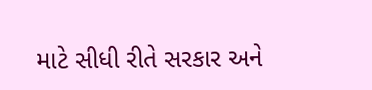માટે સીધી રીતે સરકાર અને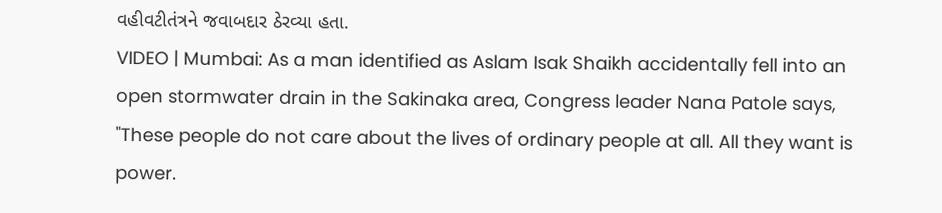વહીવટીતંત્રને જવાબદાર ઠેરવ્યા હતા.
VIDEO | Mumbai: As a man identified as Aslam Isak Shaikh accidentally fell into an open stormwater drain in the Sakinaka area, Congress leader Nana Patole says, "These people do not care about the lives of ordinary people at all. All they want is power.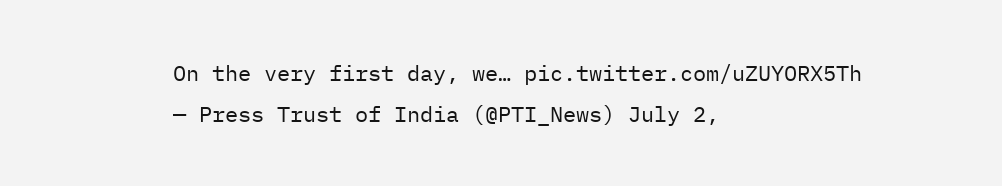On the very first day, we… pic.twitter.com/uZUYORX5Th
— Press Trust of India (@PTI_News) July 2,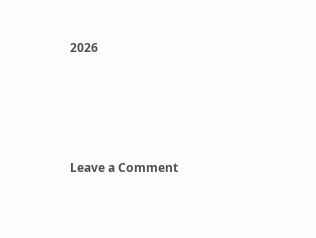2026




Leave a Comment